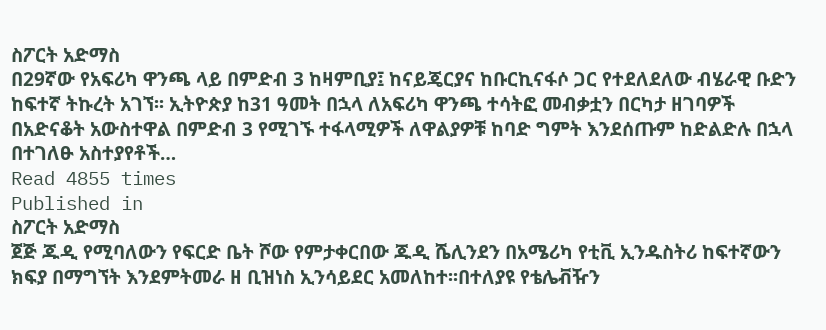ስፖርት አድማስ
በ29ኛው የአፍሪካ ዋንጫ ላይ በምድብ 3 ከዛምቢያ፤ ከናይጄርያና ከቡርኪናፋሶ ጋር የተደለደለው ብሄራዊ ቡድን ከፍተኛ ትኩረት አገኘ፡፡ ኢትዮጵያ ከ31 ዓመት በኋላ ለአፍሪካ ዋንጫ ተሳትፎ መብቃቷን በርካታ ዘገባዎች በአድናቆት አውስተዋል በምድብ 3 የሚገኙ ተፋላሚዎች ለዋልያዎቹ ከባድ ግምት እንደሰጡም ከድልድሉ በኋላ በተገለፁ አስተያየቶች…
Read 4855 times
Published in
ስፖርት አድማስ
ጀጅ ጁዲ የሚባለውን የፍርድ ቤት ሾው የምታቀርበው ጁዲ ሼሊንደን በአሜሪካ የቲቪ ኢንዱስትሪ ከፍተኛውን ክፍያ በማግኘት እንደምትመራ ዘ ቢዝነስ ኢንሳይደር አመለከተ፡፡በተለያዩ የቴሌቭዥን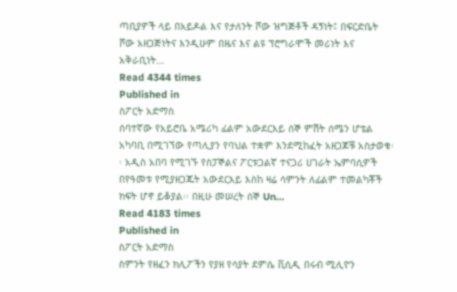ጣቢያዎች ላይ በአይዶል እና የታለንት ሾው ዝግጅቶች ዳኝነት፤ በፍርድቤት ሾው አዘጋጅነትና እንዲሁም በዜና እና ልዩ ፕሮግራሞች መሪነት እና አቅራቢነት…
Read 4344 times
Published in
ስፖርት አድማስ
ሰባተኛው የአይሮቤ አሜሪካ ፊልም አውደርእይ ሰኞ ምሽት ሰሜን ሆቴል አካባቢ በሚገኘው የጣሊያን የባህል ተቋም እንደሚከፈት አዘጋጆቹ አስታወቁ፡፡ አዲስ አበባ የሚገኙ የስፓኞልና ፖርቱጋልኛ ተናጋሪ ሀገራት ኤምባሲዎች በየዓመቱ የሚያዘጋጁት አውደርእይ እስከ ዛሬ ሳምንት ለፊልም ተመልካቾች ክፍት ሆኖ ይቆያል፡፡ በዚሁ መሠረት ሰኞ Un…
Read 4183 times
Published in
ስፖርት አድማስ
ስምንት የዘፈን ክሊፖችን የያዘ የሳያት ደምሴ ቪሲዲ በሩብ ሚሊዮን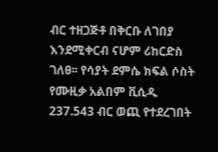ብር ተዘጋጅቶ በቅርቡ ለገበያ እንደሚቀርብ ናሆም ሪከርድስ ገለፀ፡፡ የሳያት ደምሴ ክፍል ሶስት የሙዚቃ አልበም ቪሲዲ 237.543 ብር ወጪ የተደረገበት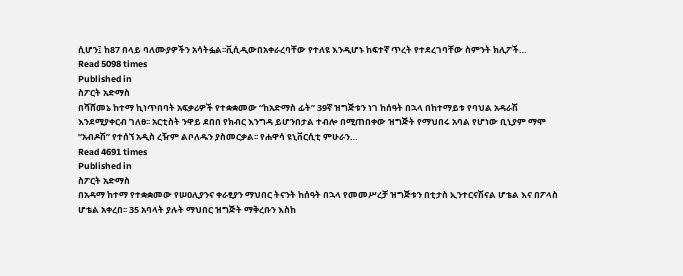ሲሆን፤ ከ87 በላይ ባለሙያዎችን አሳትፏል፡፡ቪሲዲውበአቀራረባቸው የተለዩ እንዲሆኑ ከፍተኛ ጥረት የተደረገባቸው ስምንት ክሊፖች…
Read 5098 times
Published in
ስፖርት አድማስ
በሻሸመኔ ከተማ ኪነጥበባት አፍቃሪዎች የተቋቋመው “ከአድማስ ፊት” 39ኛ ዝግጅቱን ነገ ከሰዓት በኋላ በከተማይቱ የባህል አዳራሽ እንደሚያቀርብ ገለፀ፡፡ አርቲስት ንዋይ ደበበ የክብር እንግዳ ይሆንበታል ተብሎ በሚጠበቀው ዝግጅት የማህበሩ አባል የሆነው ቢኒያም ማሞ “አብዶሽ” የተሰኘ አዲስ ረዥም ልቦለዱን ያስመርቃል፡፡ የሐዋሳ ዩኒቨርሲቲ ምሁራን…
Read 4691 times
Published in
ስፖርት አድማስ
በአዳማ ከተማ የተቋቋመው የሠዐሊያንና ቀራፂያን ማህበር ትናንት ከሰዓት በኋላ የመመሥረቻ ዝግጅቱን በቲታስ ኢንተርናሽናል ሆቴል እና በፖላስ ሆቴል አቀረበ፡፡ 35 አባላት ያሉት ማህበር ዝግጅት ማቅረቡን እስከ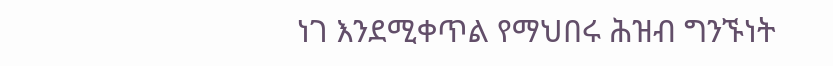ነገ እንደሚቀጥል የማህበሩ ሕዝብ ግንኙነት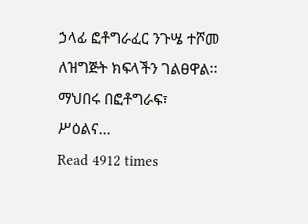ኃላፊ ፎቶግራፈር ንጉሤ ተሾመ ለዝግጅት ክፍላችን ገልፀዋል፡፡ ማህበሩ በፎቶግራፍ፣ ሥዕልና…
Read 4912 times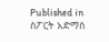Published in
ስፖርት አድማስ